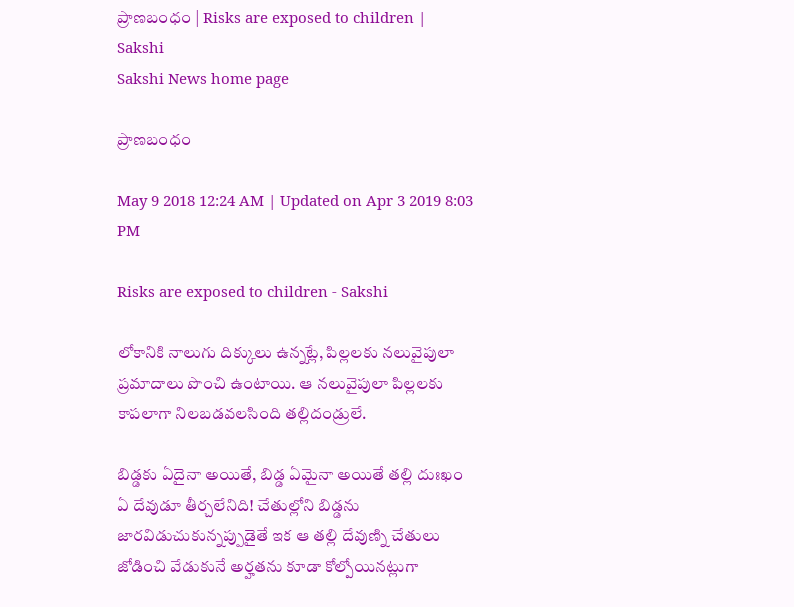ప్రాణబంధం | Risks are exposed to children | Sakshi
Sakshi News home page

ప్రాణబంధం

May 9 2018 12:24 AM | Updated on Apr 3 2019 8:03 PM

Risks are exposed to children - Sakshi

లోకానికి నాలుగు దిక్కులు ఉన్నట్లే, పిల్లలకు నలువైపులా  ప్రమాదాలు పొంచి ఉంటాయి. ఆ నలువైపులా పిల్లలకు కాపలాగా నిలబడవలసింది తల్లిదండ్రులే.

బిడ్డకు ఏదైనా అయితే, బిడ్డ ఏమైనా అయితే తల్లి దుఃఖం ఏ దేవుడూ తీర్చలేనిది! చేతుల్లోని బిడ్డను జారవిడుచుకున్నప్పుడైతే ఇక ఆ తల్లి దేవుణ్ని చేతులు జోడించి వేడుకునే అర్హతను కూడా కోల్పోయినట్లుగా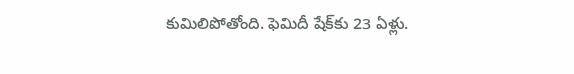కుమిలిపోతోంది. ఫెమిదీ షేక్‌కు 23 ఏళ్లు.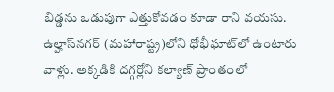బిడ్డను ఒడుపుగా ఎత్తుకోవడం కూడా రాని వయసు. ఉల్హాస్‌నగర్‌ (మహారాష్ట్ర)లోని ధోభీఘాట్‌లో ఉంటారు వాళ్లు. అక్కడికి దగ్గర్లోని కల్యాణ్‌ ప్రాంతంలో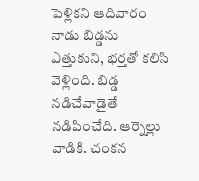పెళ్లికని ఆదివారం నాడు బిడ్డను ఎత్తుకుని, భర్తతో కలిసి వెళ్లింది. బిడ్డ నడిచేవాడైతే నడిపించేది. ఆర్నెల్లు వాడికి. చంకన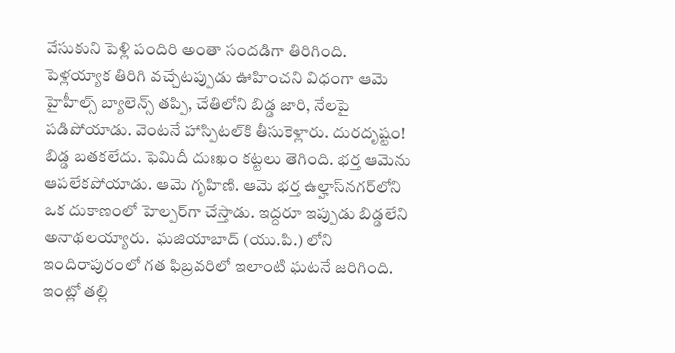వేసుకుని పెళ్లి పందిరి అంతా సందడిగా తిరిగింది. పెళ్లయ్యాక తిరిగి వచ్చేటప్పుడు ఊహించని విధంగా ఆమె హైహీల్స్‌ బ్యాలెన్స్‌ తప్పి, చేతిలోని బిడ్డ జారి, నేలపై పడిపోయాడు. వెంటనే హాస్పిటల్‌కి తీసుకెళ్లారు. దురదృష్టం! బిడ్డ బతకలేదు. ఫెమిదీ దుఃఖం కట్టలు తెగింది. భర్త ఆమెను ఆపలేకపోయాడు. ఆమె గృహిణి. ఆమె భర్త ఉల్హాస్‌నగర్‌లోని ఒక దుకాణంలో హెల్పర్‌గా చేస్తాడు. ఇద్దరూ ఇప్పుడు బిడ్డలేని అనాథలయ్యారు.  ఘజియాబాద్‌ (యు.పి.) లోని ఇందిరాపురంలో గత ఫిబ్రవరిలో ఇలాంటి ఘటనే జరిగింది. ఇంట్లో తల్లి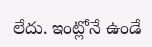లేదు. ఇంట్లోనే ఉండే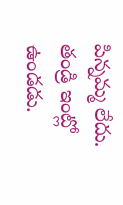పిన్నమ్మ లేదు. తండ్రి ఇంట్లో ఉండడు.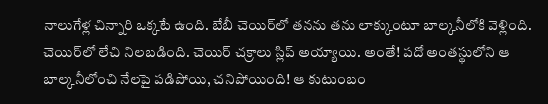నాలుగేళ్ల చిన్నారి ఒక్కటే ఉంది. బేబీ చెయిర్‌లో తనను తను లాక్కుంటూ బాల్కనీలోకి వెళ్లింది. చెయిర్‌లో లేచి నిలబడింది. చెయిర్‌ చక్రాలు స్లిప్‌ అయ్యాయి. అంతే! పదో అంతస్థులోని ఆ బాల్కనీలోంచి నేలపై పడిపోయి, చనిపోయింది! ఆ కుటుంబం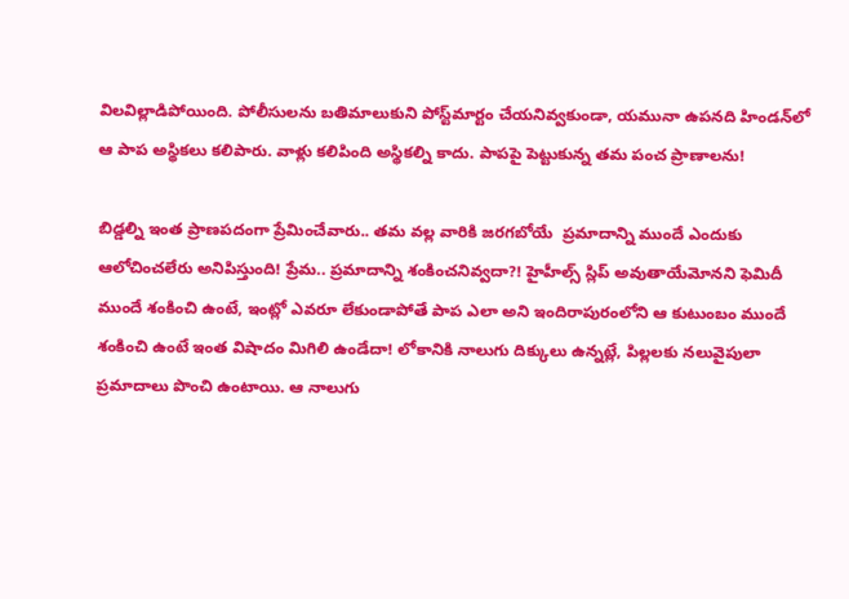విలవిల్లాడిపోయింది. పోలీసులను బతిమాలుకుని పోస్ట్‌మార్టం చేయనివ్వకుండా, యమునా ఉపనది హిండన్‌లో ఆ పాప అస్థికలు కలిపారు. వాళ్లు కలిపింది అస్థికల్ని కాదు. పాపపై పెట్టుకున్న తమ పంచ ప్రాణాలను!

బిడ్డల్ని ఇంత ప్రాణపదంగా ప్రేమించేవారు.. తమ వల్ల వారికి జరగబోయే  ప్రమాదాన్ని ముందే ఎందుకు ఆలోచించలేరు అనిపిస్తుంది! ప్రేమ.. ప్రమాదాన్ని శంకించనివ్వదా?! హైహీల్స్‌ స్లిప్‌ అవుతాయేమోనని ఫెమిదీ ముందే శంకించి ఉంటే, ఇంట్లో ఎవరూ లేకుండాపోతే పాప ఎలా అని ఇందిరాపురంలోని ఆ కుటుంబం ముందే శంకించి ఉంటే ఇంత విషాదం మిగిలి ఉండేదా! లోకానికి నాలుగు దిక్కులు ఉన్నట్లే, పిల్లలకు నలువైపులా ప్రమాదాలు పొంచి ఉంటాయి. ఆ నాలుగు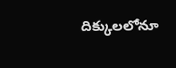దిక్కులలోనూ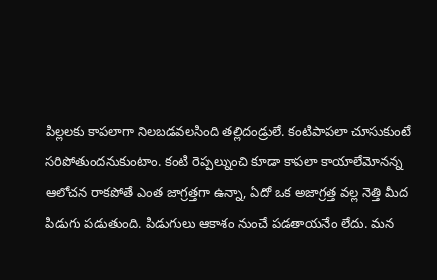పిల్లలకు కాపలాగా నిలబడవలసింది తల్లిదండ్రులే. కంటిపాపలా చూసుకుంటే సరిపోతుందనుకుంటాం. కంటి రెప్పల్నుంచి కూడా కాపలా కాయాలేమోనన్న ఆలోచన రాకపోతే ఎంత జాగ్రత్తగా ఉన్నా, ఏదో ఒక అజాగ్రత్త వల్ల నెత్తి మీద పిడుగు పడుతుంది. పిడుగులు ఆకాశం నుంచే పడతాయనేం లేదు. మన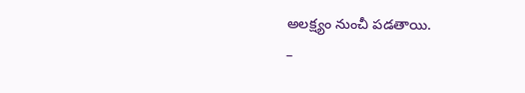అలక్ష్యం నుంచీ పడతాయి.
–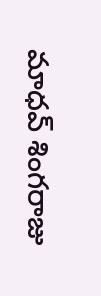మాధవ్‌ శింగరాజు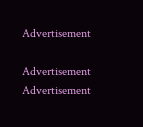Advertisement

Advertisement
Advertisement